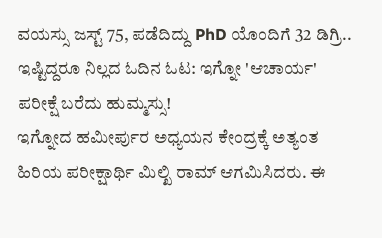ವಯಸ್ಸು ಜಸ್ಟ್ 75, ಪಡೆದಿದ್ದು PhD ಯೊಂದಿಗೆ 32 ಡಿಗ್ರಿ.. ಇಷ್ಟಿದ್ದರೂ ನಿಲ್ಲದ ಓದಿನ ಓಟ: ಇಗ್ನೋ 'ಆಚಾರ್ಯ' ಪರೀಕ್ಷೆ ಬರೆದು ಹುಮ್ಮಸ್ಸು!
ಇಗ್ನೋದ ಹಮೀರ್ಪುರ ಅಧ್ಯಯನ ಕೇಂದ್ರಕ್ಕೆ ಅತ್ಯಂತ ಹಿರಿಯ ಪರೀಕ್ಷಾರ್ಥಿ ಮಿಲ್ಖಿ ರಾಮ್ ಆಗಮಿಸಿದರು. ಈ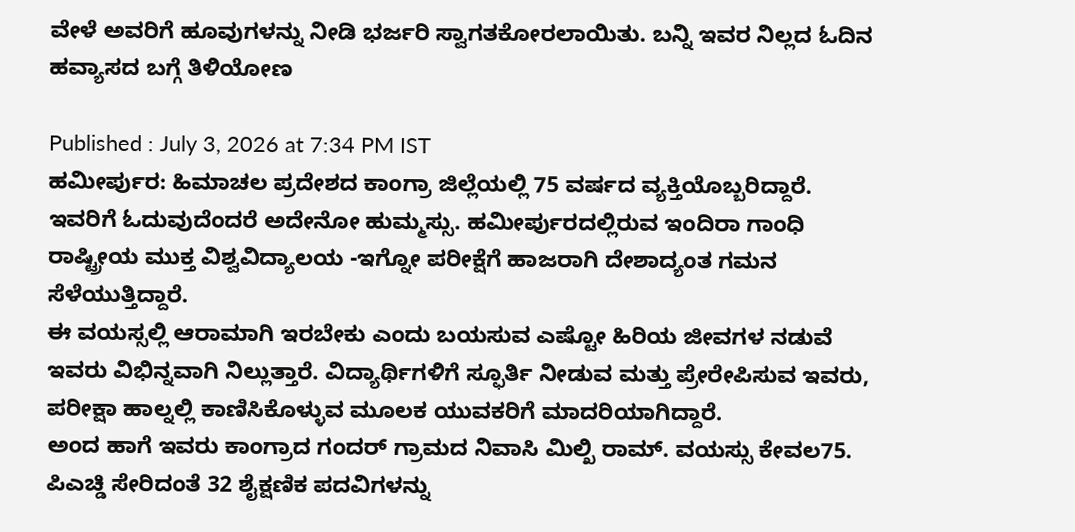ವೇಳೆ ಅವರಿಗೆ ಹೂವುಗಳನ್ನು ನೀಡಿ ಭರ್ಜರಿ ಸ್ವಾಗತಕೋರಲಾಯಿತು. ಬನ್ನಿ ಇವರ ನಿಲ್ಲದ ಓದಿನ ಹವ್ಯಾಸದ ಬಗ್ಗೆ ತಿಳಿಯೋಣ

Published : July 3, 2026 at 7:34 PM IST
ಹಮೀರ್ಪುರ: ಹಿಮಾಚಲ ಪ್ರದೇಶದ ಕಾಂಗ್ರಾ ಜಿಲ್ಲೆಯಲ್ಲಿ 75 ವರ್ಷದ ವ್ಯಕ್ತಿಯೊಬ್ಬರಿದ್ದಾರೆ. ಇವರಿಗೆ ಓದುವುದೆಂದರೆ ಅದೇನೋ ಹುಮ್ಮಸ್ಸು. ಹಮೀರ್ಪುರದಲ್ಲಿರುವ ಇಂದಿರಾ ಗಾಂಧಿ ರಾಷ್ಟ್ರೀಯ ಮುಕ್ತ ವಿಶ್ವವಿದ್ಯಾಲಯ -ಇಗ್ನೋ ಪರೀಕ್ಷೆಗೆ ಹಾಜರಾಗಿ ದೇಶಾದ್ಯಂತ ಗಮನ ಸೆಳೆಯುತ್ತಿದ್ದಾರೆ.
ಈ ವಯಸ್ಸಲ್ಲಿ ಆರಾಮಾಗಿ ಇರಬೇಕು ಎಂದು ಬಯಸುವ ಎಷ್ಟೋ ಹಿರಿಯ ಜೀವಗಳ ನಡುವೆ ಇವರು ವಿಭಿನ್ನವಾಗಿ ನಿಲ್ಲುತ್ತಾರೆ. ವಿದ್ಯಾರ್ಥಿಗಳಿಗೆ ಸ್ಫೂರ್ತಿ ನೀಡುವ ಮತ್ತು ಪ್ರೇರೇಪಿಸುವ ಇವರು, ಪರೀಕ್ಷಾ ಹಾಲ್ನಲ್ಲಿ ಕಾಣಿಸಿಕೊಳ್ಳುವ ಮೂಲಕ ಯುವಕರಿಗೆ ಮಾದರಿಯಾಗಿದ್ದಾರೆ.
ಅಂದ ಹಾಗೆ ಇವರು ಕಾಂಗ್ರಾದ ಗಂದರ್ ಗ್ರಾಮದ ನಿವಾಸಿ ಮಿಲ್ಖಿ ರಾಮ್. ವಯಸ್ಸು ಕೇವಲ75. ಪಿಎಚ್ಡಿ ಸೇರಿದಂತೆ 32 ಶೈಕ್ಷಣಿಕ ಪದವಿಗಳನ್ನು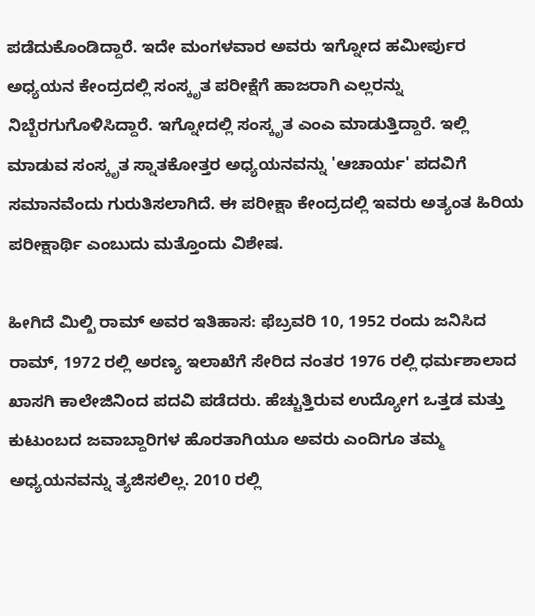ಪಡೆದುಕೊಂಡಿದ್ದಾರೆ. ಇದೇ ಮಂಗಳವಾರ ಅವರು ಇಗ್ನೋದ ಹಮೀರ್ಪುರ ಅಧ್ಯಯನ ಕೇಂದ್ರದಲ್ಲಿ ಸಂಸ್ಕೃತ ಪರೀಕ್ಷೆಗೆ ಹಾಜರಾಗಿ ಎಲ್ಲರನ್ನು ನಿಬ್ಬೆರಗುಗೊಳಿಸಿದ್ದಾರೆ. ಇಗ್ನೋದಲ್ಲಿ ಸಂಸ್ಕೃತ ಎಂಎ ಮಾಡುತ್ತಿದ್ದಾರೆ. ಇಲ್ಲಿ ಮಾಡುವ ಸಂಸ್ಕೃತ ಸ್ನಾತಕೋತ್ತರ ಅಧ್ಯಯನವನ್ನು 'ಆಚಾರ್ಯ' ಪದವಿಗೆ ಸಮಾನವೆಂದು ಗುರುತಿಸಲಾಗಿದೆ. ಈ ಪರೀಕ್ಷಾ ಕೇಂದ್ರದಲ್ಲಿ ಇವರು ಅತ್ಯಂತ ಹಿರಿಯ ಪರೀಕ್ಷಾರ್ಥಿ ಎಂಬುದು ಮತ್ತೊಂದು ವಿಶೇಷ.

ಹೀಗಿದೆ ಮಿಲ್ಖಿ ರಾಮ್ ಅವರ ಇತಿಹಾಸ: ಫೆಬ್ರವರಿ 10, 1952 ರಂದು ಜನಿಸಿದ ರಾಮ್, 1972 ರಲ್ಲಿ ಅರಣ್ಯ ಇಲಾಖೆಗೆ ಸೇರಿದ ನಂತರ 1976 ರಲ್ಲಿ ಧರ್ಮಶಾಲಾದ ಖಾಸಗಿ ಕಾಲೇಜಿನಿಂದ ಪದವಿ ಪಡೆದರು. ಹೆಚ್ಚುತ್ತಿರುವ ಉದ್ಯೋಗ ಒತ್ತಡ ಮತ್ತು ಕುಟುಂಬದ ಜವಾಬ್ದಾರಿಗಳ ಹೊರತಾಗಿಯೂ ಅವರು ಎಂದಿಗೂ ತಮ್ಮ ಅಧ್ಯಯನವನ್ನು ತ್ಯಜಿಸಲಿಲ್ಲ. 2010 ರಲ್ಲಿ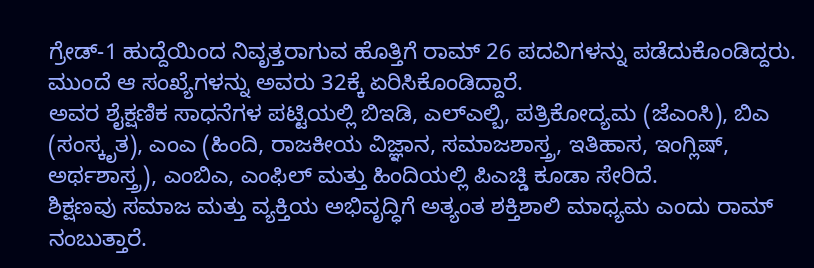ಗ್ರೇಡ್-1 ಹುದ್ದೆಯಿಂದ ನಿವೃತ್ತರಾಗುವ ಹೊತ್ತಿಗೆ ರಾಮ್ 26 ಪದವಿಗಳನ್ನು ಪಡೆದುಕೊಂಡಿದ್ದರು. ಮುಂದೆ ಆ ಸಂಖ್ಯೆಗಳನ್ನು ಅವರು 32ಕ್ಕೆ ಏರಿಸಿಕೊಂಡಿದ್ದಾರೆ.
ಅವರ ಶೈಕ್ಷಣಿಕ ಸಾಧನೆಗಳ ಪಟ್ಟಿಯಲ್ಲಿ ಬಿಇಡಿ, ಎಲ್ಎಲ್ಬಿ, ಪತ್ರಿಕೋದ್ಯಮ (ಜೆಎಂಸಿ), ಬಿಎ (ಸಂಸ್ಕೃತ), ಎಂಎ (ಹಿಂದಿ, ರಾಜಕೀಯ ವಿಜ್ಞಾನ, ಸಮಾಜಶಾಸ್ತ್ರ, ಇತಿಹಾಸ, ಇಂಗ್ಲಿಷ್, ಅರ್ಥಶಾಸ್ತ್ರ), ಎಂಬಿಎ, ಎಂಫಿಲ್ ಮತ್ತು ಹಿಂದಿಯಲ್ಲಿ ಪಿಎಚ್ಡಿ ಕೂಡಾ ಸೇರಿದೆ.
ಶಿಕ್ಷಣವು ಸಮಾಜ ಮತ್ತು ವ್ಯಕ್ತಿಯ ಅಭಿವೃದ್ಧಿಗೆ ಅತ್ಯಂತ ಶಕ್ತಿಶಾಲಿ ಮಾಧ್ಯಮ ಎಂದು ರಾಮ್ ನಂಬುತ್ತಾರೆ.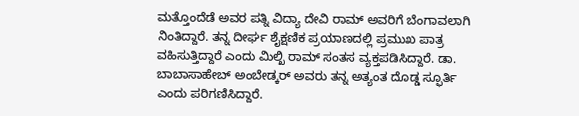ಮತ್ತೊಂದೆಡೆ ಅವರ ಪತ್ನಿ ವಿದ್ಯಾ ದೇವಿ ರಾಮ್ ಅವರಿಗೆ ಬೆಂಗಾವಲಾಗಿ ನಿಂತಿದ್ದಾರೆ. ತನ್ನ ದೀರ್ಘ ಶೈಕ್ಷಣಿಕ ಪ್ರಯಾಣದಲ್ಲಿ ಪ್ರಮುಖ ಪಾತ್ರ ವಹಿಸುತ್ತಿದ್ದಾರೆ ಎಂದು ಮಿಲ್ಖಿ ರಾಮ್ ಸಂತಸ ವ್ಯಕ್ತಪಡಿಸಿದ್ದಾರೆ. ಡಾ. ಬಾಬಾಸಾಹೇಬ್ ಅಂಬೇಡ್ಕರ್ ಅವರು ತನ್ನ ಅತ್ಯಂತ ದೊಡ್ಡ ಸ್ಫೂರ್ತಿ ಎಂದು ಪರಿಗಣಿಸಿದ್ದಾರೆ.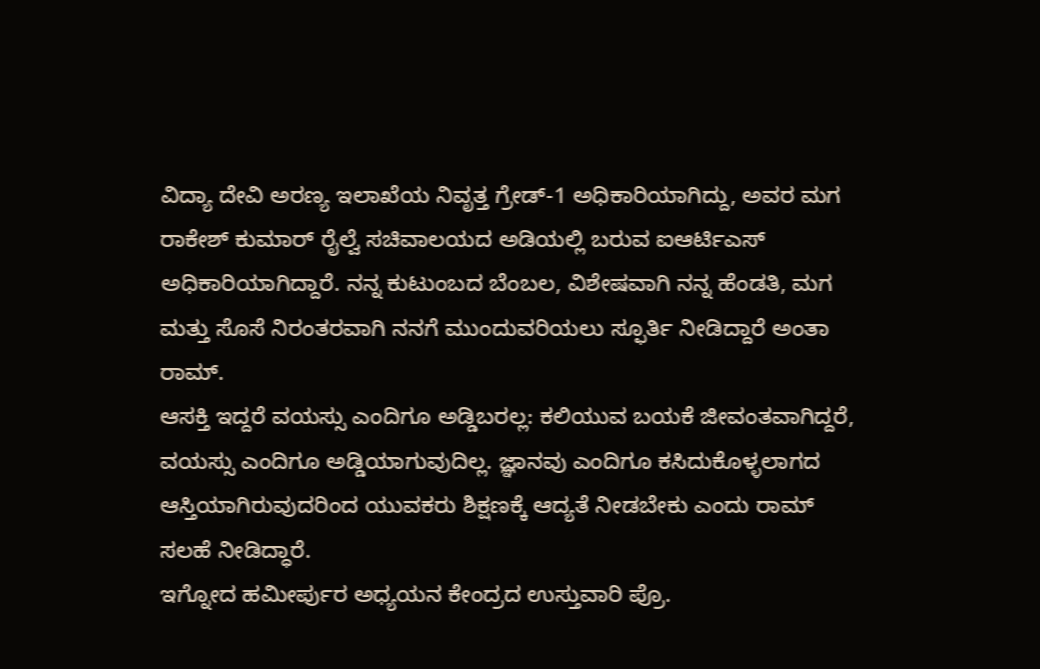ವಿದ್ಯಾ ದೇವಿ ಅರಣ್ಯ ಇಲಾಖೆಯ ನಿವೃತ್ತ ಗ್ರೇಡ್-1 ಅಧಿಕಾರಿಯಾಗಿದ್ದು, ಅವರ ಮಗ ರಾಕೇಶ್ ಕುಮಾರ್ ರೈಲ್ವೆ ಸಚಿವಾಲಯದ ಅಡಿಯಲ್ಲಿ ಬರುವ ಐಆರ್ಟಿಎಸ್ ಅಧಿಕಾರಿಯಾಗಿದ್ದಾರೆ. ನನ್ನ ಕುಟುಂಬದ ಬೆಂಬಲ, ವಿಶೇಷವಾಗಿ ನನ್ನ ಹೆಂಡತಿ, ಮಗ ಮತ್ತು ಸೊಸೆ ನಿರಂತರವಾಗಿ ನನಗೆ ಮುಂದುವರಿಯಲು ಸ್ಫೂರ್ತಿ ನೀಡಿದ್ದಾರೆ ಅಂತಾ ರಾಮ್.
ಆಸಕ್ತಿ ಇದ್ದರೆ ವಯಸ್ಸು ಎಂದಿಗೂ ಅಡ್ಡಿಬರಲ್ಲ: ಕಲಿಯುವ ಬಯಕೆ ಜೀವಂತವಾಗಿದ್ದರೆ, ವಯಸ್ಸು ಎಂದಿಗೂ ಅಡ್ಡಿಯಾಗುವುದಿಲ್ಲ. ಜ್ಞಾನವು ಎಂದಿಗೂ ಕಸಿದುಕೊಳ್ಳಲಾಗದ ಆಸ್ತಿಯಾಗಿರುವುದರಿಂದ ಯುವಕರು ಶಿಕ್ಷಣಕ್ಕೆ ಆದ್ಯತೆ ನೀಡಬೇಕು ಎಂದು ರಾಮ್ ಸಲಹೆ ನೀಡಿದ್ಧಾರೆ.
ಇಗ್ನೋದ ಹಮೀರ್ಪುರ ಅಧ್ಯಯನ ಕೇಂದ್ರದ ಉಸ್ತುವಾರಿ ಪ್ರೊ.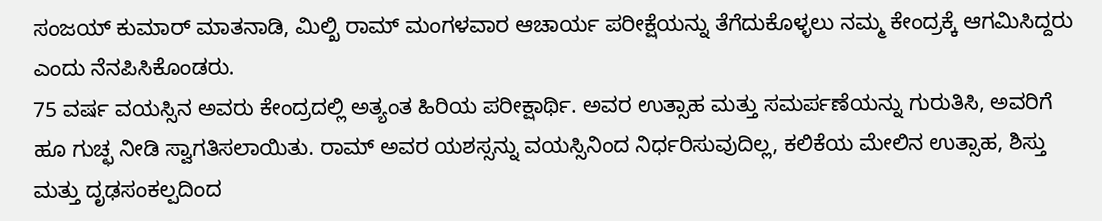ಸಂಜಯ್ ಕುಮಾರ್ ಮಾತನಾಡಿ, ಮಿಲ್ಖಿ ರಾಮ್ ಮಂಗಳವಾರ ಆಚಾರ್ಯ ಪರೀಕ್ಷೆಯನ್ನು ತೆಗೆದುಕೊಳ್ಳಲು ನಮ್ಮ ಕೇಂದ್ರಕ್ಕೆ ಆಗಮಿಸಿದ್ದರು ಎಂದು ನೆನಪಿಸಿಕೊಂಡರು.
75 ವರ್ಷ ವಯಸ್ಸಿನ ಅವರು ಕೇಂದ್ರದಲ್ಲಿ ಅತ್ಯಂತ ಹಿರಿಯ ಪರೀಕ್ಷಾರ್ಥಿ. ಅವರ ಉತ್ಸಾಹ ಮತ್ತು ಸಮರ್ಪಣೆಯನ್ನು ಗುರುತಿಸಿ, ಅವರಿಗೆ ಹೂ ಗುಚ್ಛ ನೀಡಿ ಸ್ವಾಗತಿಸಲಾಯಿತು. ರಾಮ್ ಅವರ ಯಶಸ್ಸನ್ನು ವಯಸ್ಸಿನಿಂದ ನಿರ್ಧರಿಸುವುದಿಲ್ಲ, ಕಲಿಕೆಯ ಮೇಲಿನ ಉತ್ಸಾಹ, ಶಿಸ್ತು ಮತ್ತು ದೃಢಸಂಕಲ್ಪದಿಂದ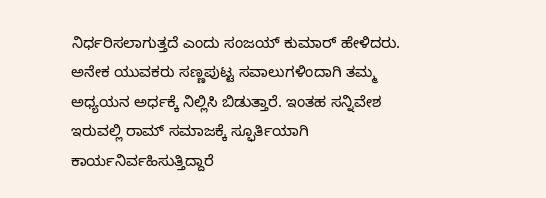ನಿರ್ಧರಿಸಲಾಗುತ್ತದೆ ಎಂದು ಸಂಜಯ್ ಕುಮಾರ್ ಹೇಳಿದರು.
ಅನೇಕ ಯುವಕರು ಸಣ್ಣಪುಟ್ಟ ಸವಾಲುಗಳಿಂದಾಗಿ ತಮ್ಮ ಅಧ್ಯಯನ ಅರ್ಧಕ್ಕೆ ನಿಲ್ಲಿಸಿ ಬಿಡುತ್ತಾರೆ. ಇಂತಹ ಸನ್ನಿವೇಶ ಇರುವಲ್ಲಿ ರಾಮ್ ಸಮಾಜಕ್ಕೆ ಸ್ಫೂರ್ತಿಯಾಗಿ ಕಾರ್ಯನಿರ್ವಹಿಸುತ್ತಿದ್ದಾರೆ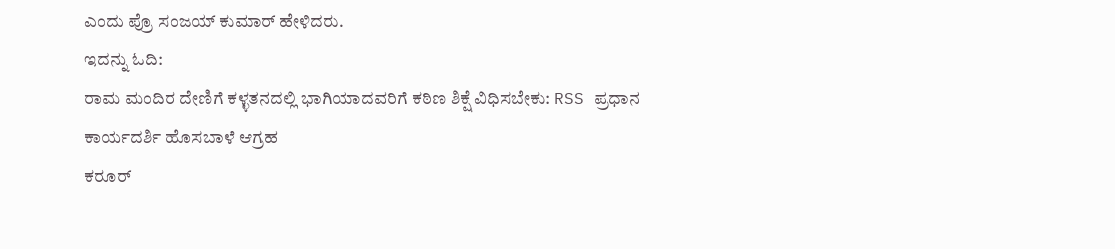ಎಂದು ಪ್ರೊ ಸಂಜಯ್ ಕುಮಾರ್ ಹೇಳಿದರು.
ಇದನ್ನು ಓದಿ:
ರಾಮ ಮಂದಿರ ದೇಣಿಗೆ ಕಳ್ಳತನದಲ್ಲಿ ಭಾಗಿಯಾದವರಿಗೆ ಕಠಿಣ ಶಿಕ್ಷೆ ವಿಧಿಸಬೇಕು: RSS ಪ್ರಧಾನ ಕಾರ್ಯದರ್ಶಿ ಹೊಸಬಾಳೆ ಆಗ್ರಹ
ಕರೂರ್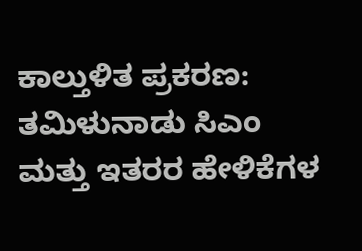ಕಾಲ್ತುಳಿತ ಪ್ರಕರಣ: ತಮಿಳುನಾಡು ಸಿಎಂ ಮತ್ತು ಇತರರ ಹೇಳಿಕೆಗಳ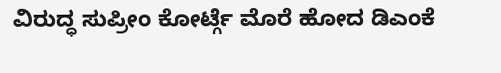ವಿರುದ್ಧ ಸುಪ್ರೀಂ ಕೋರ್ಟ್ಗೆ ಮೊರೆ ಹೋದ ಡಿಎಂಕೆ